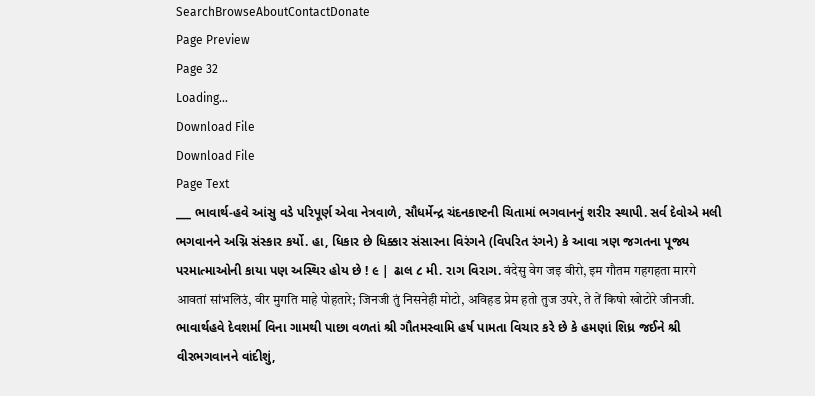SearchBrowseAboutContactDonate
Page Preview
Page 32
Loading...
Download File
Download File
Page Text
___ ભાવાર્થ-હવે આંસુ વડે પરિપૂર્ણ એવા નેત્રવાળે, સૌધર્મેન્દ્ર ચંદનકાષ્ટની ચિતામાં ભગવાનનું શરીર સ્થાપી. સર્વ દેવોએ મલી ભગવાનને અગ્નિ સંસ્કાર કર્યો. હા, ધિકાર છે ધિક્કાર સંસારના વિરંગને (વિપરિત રંગને) કે આવા ત્રણ જગતના પૂજ્ય પરમાત્માઓની કાયા પણ અસ્થિર હોય છે ! ૯ | ઢાલ ૮ મી. રાગ વિરાગ. वंदेसु वेग जइ वीरो, इम गौतम गहगहता मारगे आवतां सांभलिउं, वीर मुगति माहे पोहतारे; जिनजी तुं निसनेही मोटो, अविहड प्रेम हतो तुज उपरे, ते तें किषो खोटोरे जीनजी. ભાવાર્થહવે દેવશર્મા વિના ગામથી પાછા વળતાં શ્રી ગૌતમસ્વામિ હર્ષ પામતા વિચાર કરે છે કે હમણાં શિધ્ર જઈને શ્રી વીરભગવાનને વાંદીશું,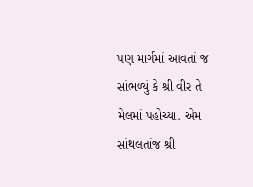પણ માર્ગમાં આવતાં જ સાંભળ્યું કે શ્રી વીર તે મેલમાં પહોચ્યા. એમ સાંથલતાંજ શ્રી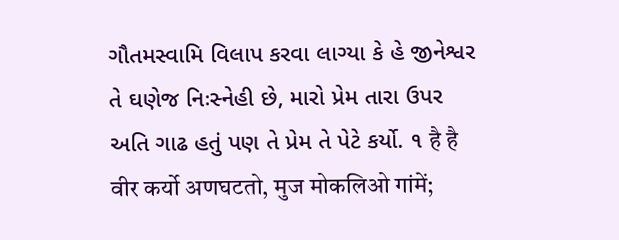ગૌતમસ્વામિ વિલાપ કરવા લાગ્યા કે હે જીનેશ્વર તે ઘણેજ નિઃસ્નેહી છે, મારો પ્રેમ તારા ઉપર અતિ ગાઢ હતું પણ તે પ્રેમ તે પેટે કર્યો. ૧ है है वीर कर्यो अणघटतो, मुज मोकलिओ गांमें;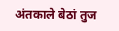अंतकाले बेठां तुज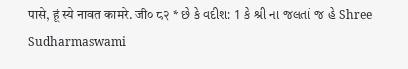पासे, हूं स्ये नावत कामरे. जी० ८२ * છે કે વદીશ: 1 કે શ્રી ના જલતાં જ હે Shree Sudharmaswami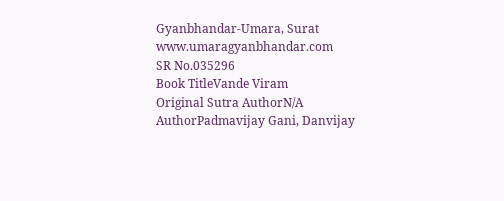Gyanbhandar-Umara, Surat www.umaragyanbhandar.com
SR No.035296
Book TitleVande Viram
Original Sutra AuthorN/A
AuthorPadmavijay Gani, Danvijay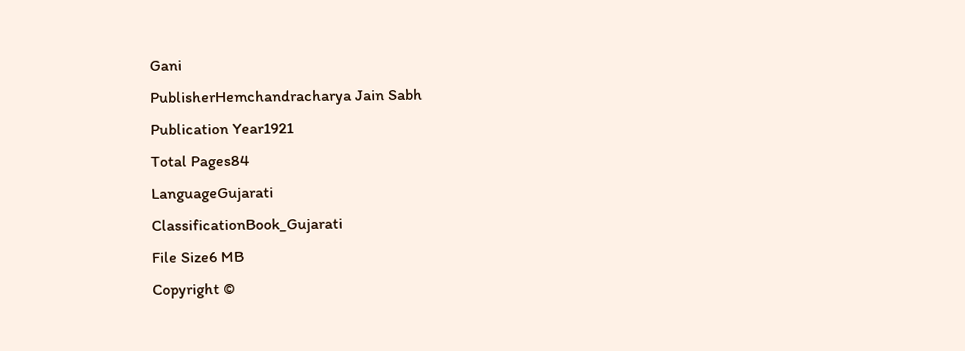Gani
PublisherHemchandracharya Jain Sabh
Publication Year1921
Total Pages84
LanguageGujarati
ClassificationBook_Gujarati
File Size6 MB
Copyright ©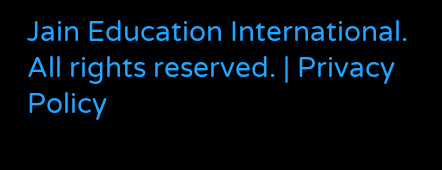Jain Education International. All rights reserved. | Privacy Policy